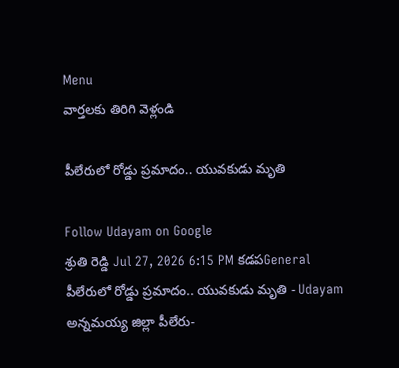Menu
వార్తలకు తిరిగి వెళ్లండి

పీలేరులో రోడ్డు ప్రమాదం.. యువకుడు మృతి

Follow Udayam on Google
శ్రుతి రెడ్డి Jul 27, 2026 6:15 PM కడపGeneral
పీలేరులో రోడ్డు ప్రమాదం.. యువకుడు మృతి - Udayam
అన్నమయ్య జిల్లా పీలేరు-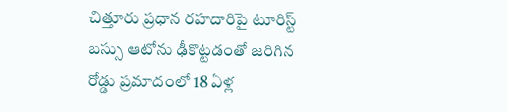చిత్తూరు ప్రధాన రహదారిపై టూరిస్ట్ బస్సు ఆటోను ఢీకొట్టడంతో జరిగిన రోడ్డు ప్రమాదంలో 18 ఏళ్ల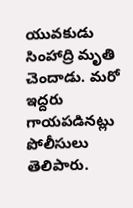యువకుడు సింహాద్రి మృతి చెందాడు. మరో ఇద్దరు గాయపడినట్లు పోలీసులు తెలిపారు.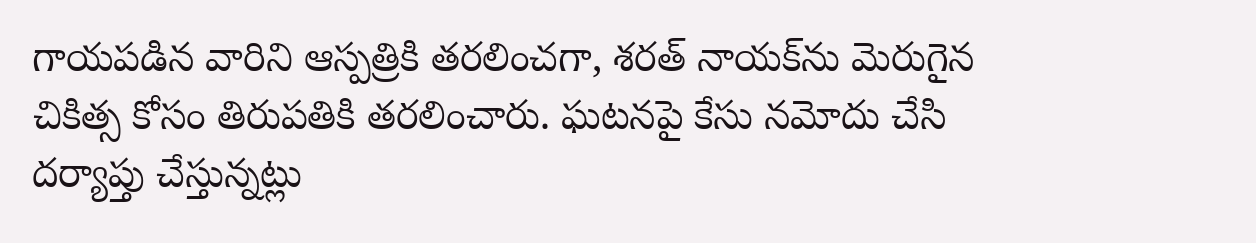గాయపడిన వారిని ఆస్పత్రికి తరలించగా, శరత్ నాయక్‌ను మెరుగైన చికిత్స కోసం తిరుపతికి తరలించారు. ఘటనపై కేసు నమోదు చేసి దర్యాప్తు చేస్తున్నట్లు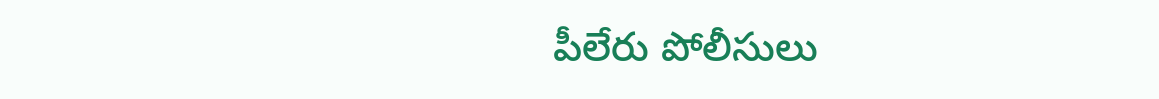పీలేరు పోలీసులు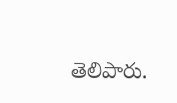తెలిపారు.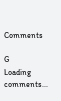Comments

G
Loading comments...